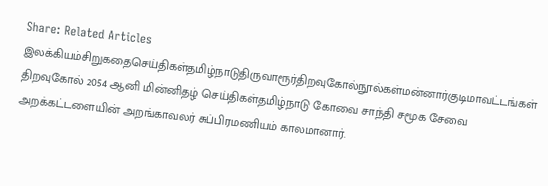Share: Related Articles இலக்கியம்சிறுகதைசெய்திகள்தமிழ்நாடுதிருவாரூர்திறவுகோல்நூல்கள்மன்னார்குடிமாவட்டங்கள் திறவுகோல் 2054 ஆனி மின்னிதழ் செய்திகள்தமிழ்நாடு கோவை சாந்தி சமூக சேவை அறக்கட்டளையின் அறங்காவலர் சுப்பிரமணியம் காலமானார்.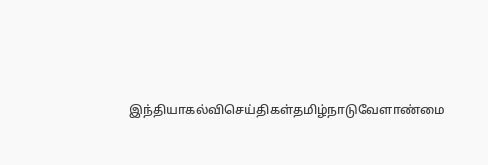இந்தியாகல்விசெய்திகள்தமிழ்நாடுவேளாண்மை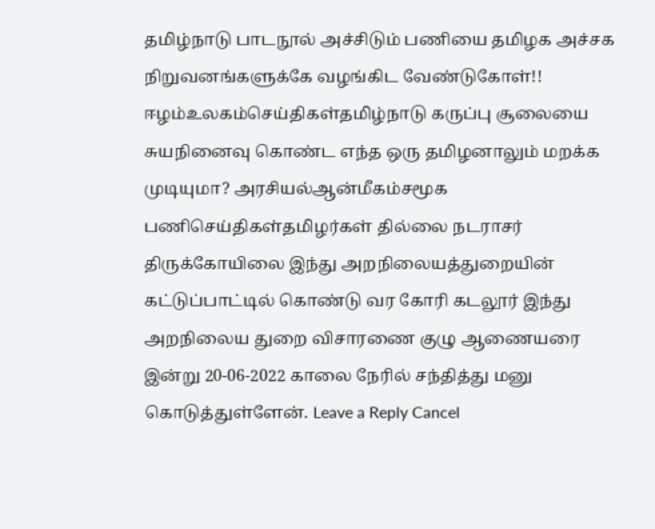தமிழ்நாடு பாடநூல் அச்சிடும் பணியை தமிழக அச்சக நிறுவனங்களுக்கே வழங்கிட வேண்டுகோள்!! ஈழம்உலகம்செய்திகள்தமிழ்நாடு கருப்பு சூலையை சுயநினைவு கொண்ட எந்த ஒரு தமிழனாலும் மறக்க முடியுமா? அரசியல்ஆன்மீகம்சமூக பணிசெய்திகள்தமிழர்கள் தில்லை நடராசர் திருக்கோயிலை இந்து அறநிலையத்துறையின் கட்டுப்பாட்டில் கொண்டு வர கோரி கடலூர் இந்து அறநிலைய துறை விசாரணை குழு ஆணையரை இன்று 20-06-2022 காலை நேரில் சந்தித்து மனு கொடுத்துள்ளேன். Leave a Reply Cancel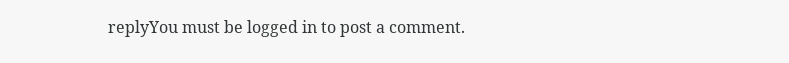replyYou must be logged in to post a comment.